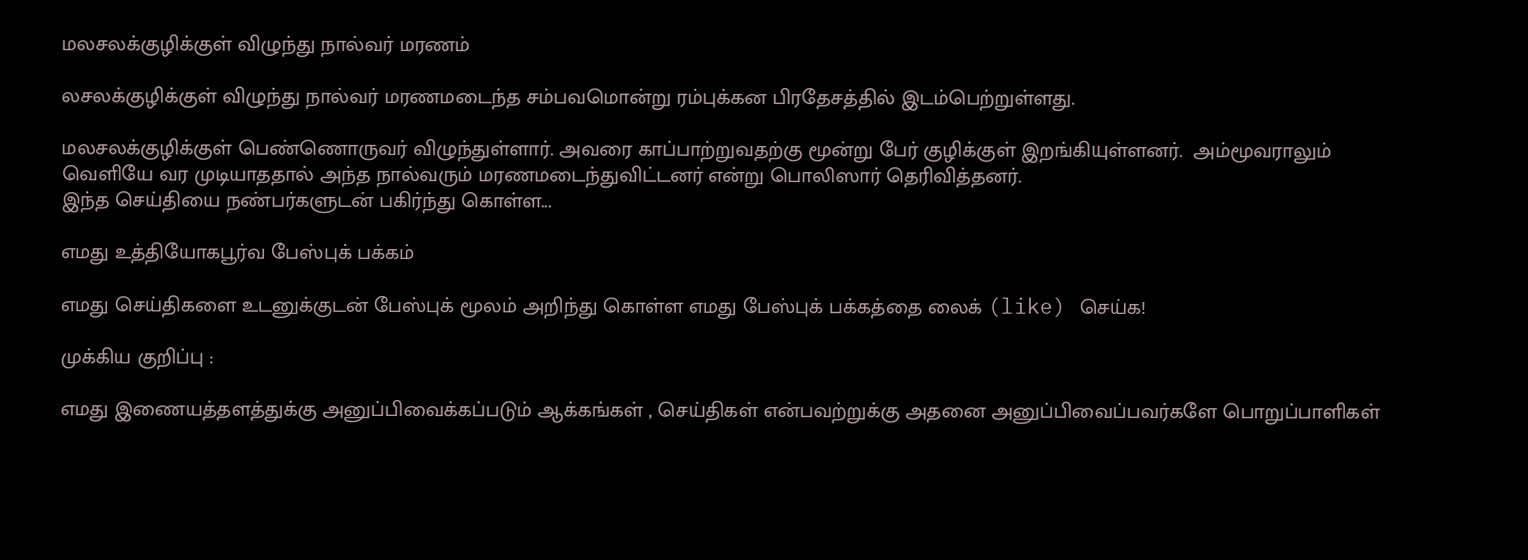மலசலக்குழிக்குள் விழுந்து நால்வர் மரணம்

லசலக்குழிக்குள் விழுந்து நால்வர் மரணமடைந்த சம்பவமொன்று ரம்புக்கன பிரதேசத்தில் இடம்பெற்றுள்ளது.

மலசலக்குழிக்குள் பெண்ணொருவர் விழுந்துள்ளார். அவரை காப்பாற்றுவதற்கு மூன்று பேர் குழிக்குள் இறங்கியுள்ளனர்.  அம்மூவராலும் வெளியே வர முடியாததால் அந்த நால்வரும் மரணமடைந்துவிட்டனர் என்று பொலிஸார் தெரிவித்தனர்.
இந்த செய்தியை நண்பர்களுடன் பகிர்ந்து கொள்ள...

எமது உத்தியோகபூர்வ பேஸ்புக் பக்கம்

எமது செய்திகளை உடனுக்குடன் பேஸ்புக் மூலம் அறிந்து கொள்ள எமது பேஸ்புக் பக்கத்தை லைக் (like) செய்க!

முக்கிய குறிப்பு :

எமது இணையத்தளத்துக்கு அனுப்பிவைக்கப்படும் ஆக்கங்கள் , செய்திகள் என்பவற்றுக்கு அதனை அனுப்பிவைப்பவர்களே பொறுப்பாளிகள்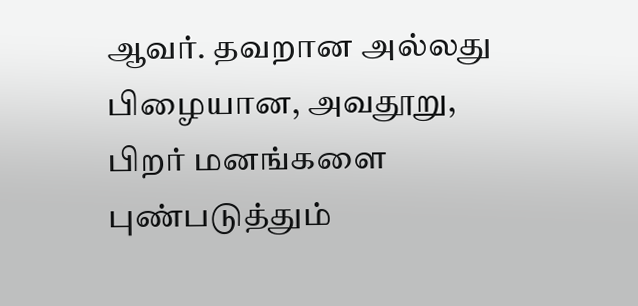ஆவர். தவறான அல்லது பிழையான, அவதூறு, பிறர் மனங்களை புண்படுத்தும்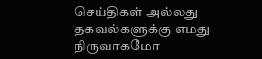செய்திகள் அல்லது தகவல்களுக்கு எமது நிருவாகமோ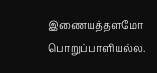இணையத்தளமோ பொறுப்பாளியல்ல.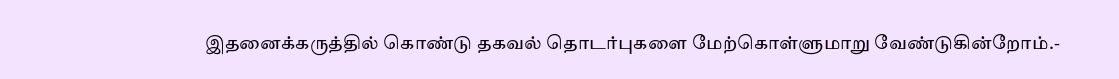இதனைக்கருத்தில் கொண்டு தகவல் தொடர்புகளை மேற்கொள்ளுமாறு வேண்டுகின்றோம்.-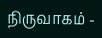நிருவாகம் -